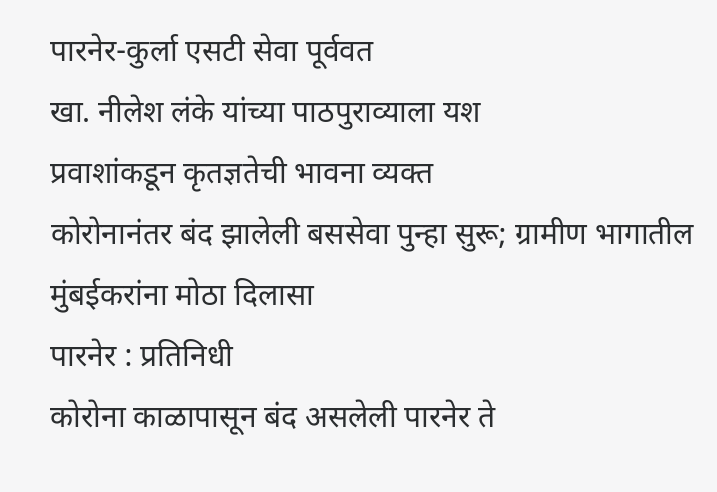पारनेर-कुर्ला एसटी सेवा पूर्ववत
खा. नीलेश लंके यांच्या पाठपुराव्याला यश
प्रवाशांकडून कृतज्ञतेची भावना व्यक्त
कोरोनानंतर बंद झालेली बससेवा पुन्हा सुरू; ग्रामीण भागातील मुंबईकरांना मोठा दिलासा
पारनेर : प्रतिनिधी
कोरोना काळापासून बंद असलेली पारनेर ते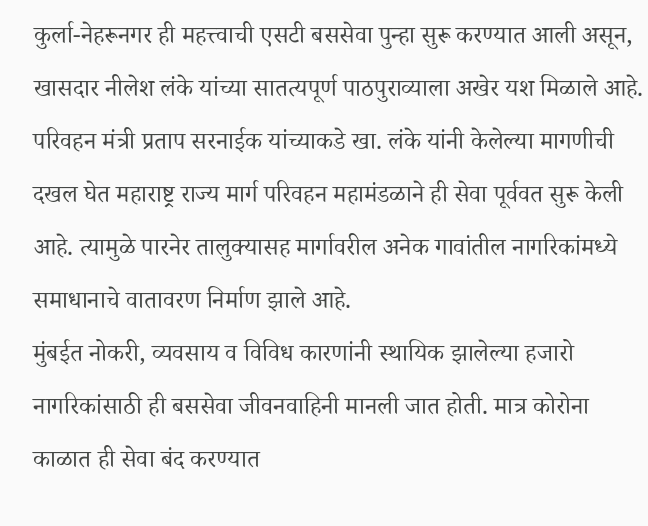कुर्ला-नेहरूनगर ही महत्त्वाची एसटी बससेवा पुन्हा सुरू करण्यात आली असून, खासदार नीलेश लंके यांच्या सातत्यपूर्ण पाठपुराव्याला अखेर यश मिळाले आहे. परिवहन मंत्री प्रताप सरनाईक यांच्याकडे खा. लंके यांनी केलेल्या मागणीची दखल घेत महाराष्ट्र राज्य मार्ग परिवहन महामंडळाने ही सेवा पूर्ववत सुरू केली आहे. त्यामुळे पारनेर तालुक्यासह मार्गावरील अनेक गावांतील नागरिकांमध्ये समाधानाचे वातावरण निर्माण झाले आहे.
मुंबईत नोकरी, व्यवसाय व विविध कारणांनी स्थायिक झालेल्या हजारो नागरिकांसाठी ही बससेवा जीवनवाहिनी मानली जात होती. मात्र कोरोना काळात ही सेवा बंद करण्यात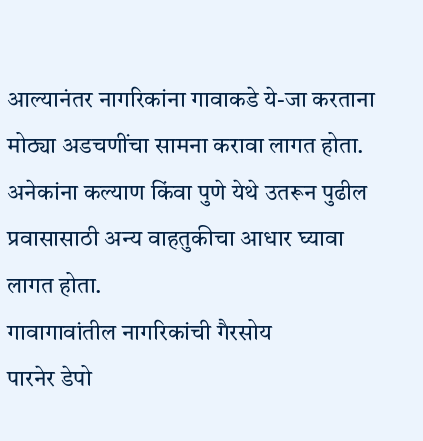आल्यानंतर नागरिकांना गावाकडे ये-जा करताना मोठ्या अडचणींचा सामना करावा लागत होता. अनेकांना कल्याण किंवा पुणे येथे उतरून पुढील प्रवासासाठी अन्य वाहतुकीचा आधार घ्यावा लागत होता.
गावागावांतील नागरिकांची गैरसोय
पारनेर डेपो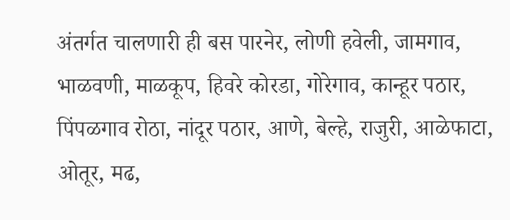अंतर्गत चालणारी ही बस पारनेर, लोणी हवेली, जामगाव, भाळवणी, माळकूप, हिवरे कोरडा, गोरेगाव, कान्हूर पठार, पिंपळगाव रोठा, नांदूर पठार, आणे, बेल्हे, राजुरी, आळेफाटा, ओतूर, मढ,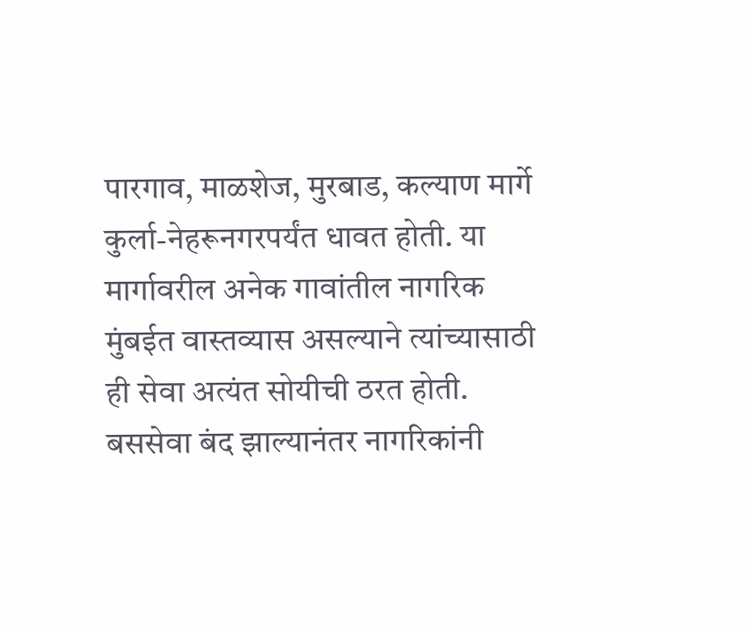पारगाव, माळशेज, मुरबाड, कल्याण मार्गे कुर्ला-नेहरूनगरपर्यंत धावत होती. या मार्गावरील अनेक गावांतील नागरिक मुंबईत वास्तव्यास असल्याने त्यांच्यासाठी ही सेवा अत्यंत सोयीची ठरत होती. बससेवा बंद झाल्यानंतर नागरिकांनी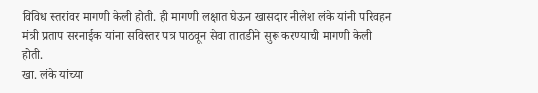विविध स्तरांवर मागणी केली होती. ही मागणी लक्षात घेऊन खासदार नीलेश लंके यांनी परिवहन मंत्री प्रताप सरनाईक यांना सविस्तर पत्र पाठवून सेवा तातडीने सुरू करण्याची मागणी केली होती.
खा. लंके यांच्या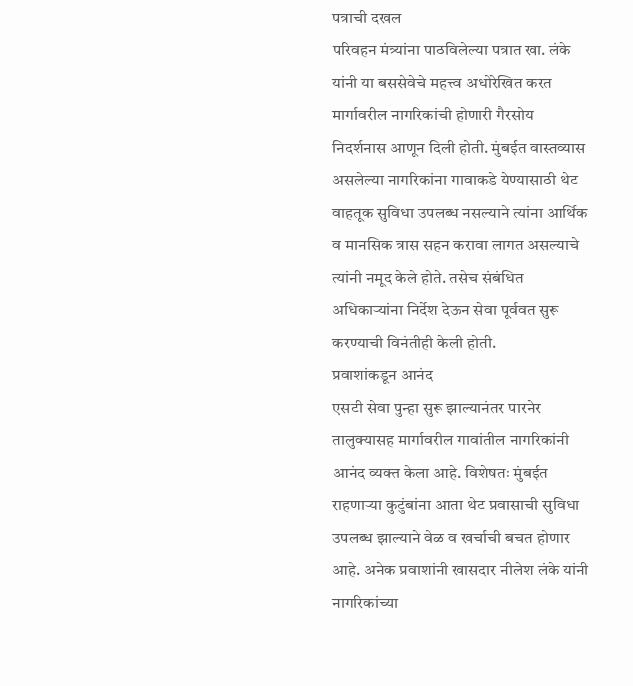पत्राची दखल
परिवहन मंत्र्यांना पाठविलेल्या पत्रात खा. लंके यांनी या बससेवेचे महत्त्व अधोरेखित करत मार्गावरील नागरिकांची होणारी गैरसोय निदर्शनास आणून दिली होती. मुंबईत वास्तव्यास असलेल्या नागरिकांना गावाकडे येण्यासाठी थेट वाहतूक सुविधा उपलब्ध नसल्याने त्यांना आर्थिक व मानसिक त्रास सहन करावा लागत असल्याचे त्यांनी नमूद केले होते. तसेच संबंधित अधिकाऱ्यांना निर्देश देऊन सेवा पूर्ववत सुरू करण्याची विनंतीही केली होती.
प्रवाशांकडून आनंद
एसटी सेवा पुन्हा सुरू झाल्यानंतर पारनेर तालुक्यासह मार्गावरील गावांतील नागरिकांनी आनंद व्यक्त केला आहे. विशेषतः मुंबईत राहणाऱ्या कुटुंबांना आता थेट प्रवासाची सुविधा उपलब्ध झाल्याने वेळ व खर्चाची बचत होणार आहे. अनेक प्रवाशांनी खासदार नीलेश लंके यांनी नागरिकांच्या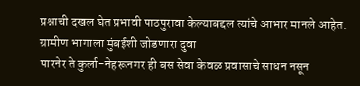प्रश्नाची दखल घेत प्रभावी पाठपुरावा केल्याबद्दल त्यांचे आभार मानले आहेत.
ग्रामीण भागाला मुंबईशी जोडणारा दुवा
पारनेर ते कुर्ला-नेहरूनगर ही बस सेवा केवळ प्रवासाचे साधन नसून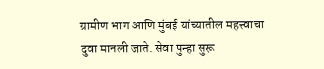ग्रामीण भाग आणि मुंबई यांच्यातील महत्त्वाचा दुवा मानली जाते. सेवा पुन्हा सुरू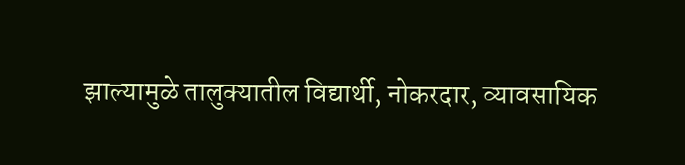झाल्यामुळे तालुक्यातील विद्यार्थी, नोकरदार, व्यावसायिक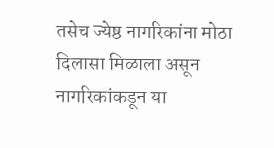तसेच ज्येष्ठ नागरिकांना मोठा दिलासा मिळाला असून नागरिकांकडून या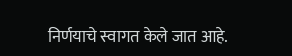निर्णयाचे स्वागत केले जात आहे.